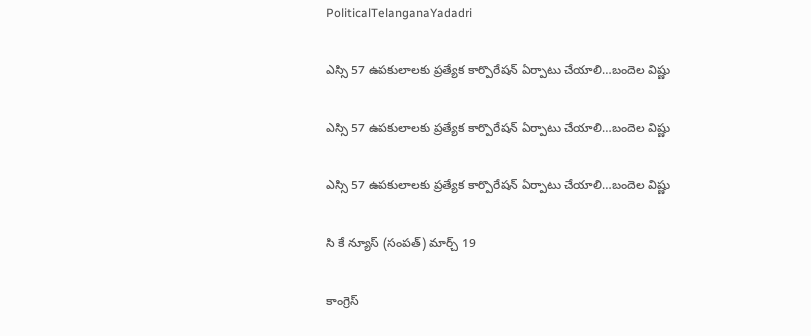PoliticalTelanganaYadadri

ఎస్సి 57 ఉపకులాలకు ప్రత్యేక కార్పొరేషన్ ఏర్పాటు చేయాలి…బందెల విష్ణు

ఎస్సి 57 ఉపకులాలకు ప్రత్యేక కార్పొరేషన్ ఏర్పాటు చేయాలి…బందెల విష్ణు

ఎస్సి 57 ఉపకులాలకు ప్రత్యేక కార్పొరేషన్ ఏర్పాటు చేయాలి…బందెల విష్ణు

సి కే న్యూస్ (సంపత్) మార్చ్ 19

కాంగ్రెస్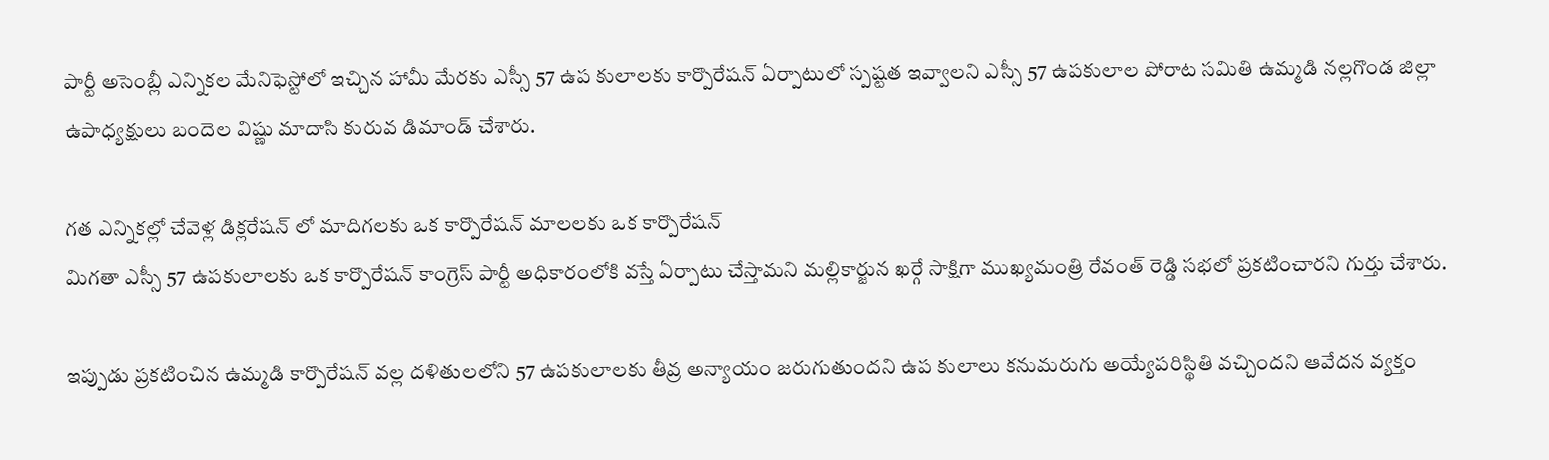పార్టీ అసెంబ్లీ ఎన్నికల మేనిఫెస్టోలో ఇచ్చిన హామీ మేరకు ఎస్సీ 57 ఉప కులాలకు కార్పొరేషన్ ఏర్పాటులో స్పష్టత ఇవ్వాలని ఎస్సీ 57 ఉపకులాల పోరాట సమితి ఉమ్మడి నల్లగొండ జిల్లా ఉపాధ్యక్షులు బందెల విష్ణు మాదాసి కురువ డిమాండ్ చేశారు.

గత ఎన్నికల్లో చేవెళ్ల డిక్లరేషన్ లో మాదిగలకు ఒక కార్పొరేషన్ మాలలకు ఒక కార్పొరేషన్
మిగతా ఎస్సీ 57 ఉపకులాలకు ఒక కార్పొరేషన్ కాంగ్రెస్ పార్టీ అధికారంలోకి వస్తే ఏర్పాటు చేస్తామని మల్లికార్జున ఖర్గే సాక్షిగా ముఖ్యమంత్రి రేవంత్ రెడ్డి సభలో ప్రకటించారని గుర్తు చేశారు.

ఇప్పుడు ప్రకటించిన ఉమ్మడి కార్పొరేషన్ వల్ల దళితులలోని 57 ఉపకులాలకు తీవ్ర అన్యాయం జరుగుతుందని ఉప కులాలు కనుమరుగు అయ్యేపరిస్థితి వచ్చిందని ఆవేదన వ్యక్తం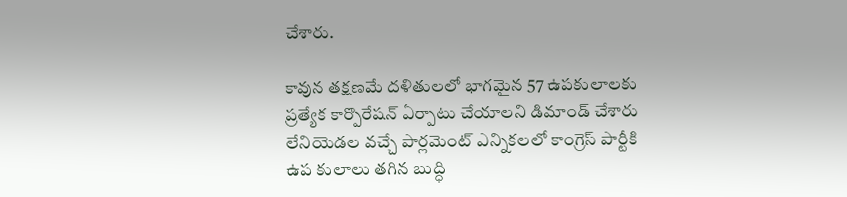చేశారు.

కావున తక్షణమే దళితులలో భాగమైన 57 ఉపకులాలకు ప్రత్యేక కార్పొరేషన్ ఏర్పాటు చేయాలని డిమాండ్ చేశారు
లేనియెడల వచ్చే పార్లమెంట్ ఎన్నికలలో కాంగ్రెస్ పార్టీకి ఉప కులాలు తగిన బుద్ధి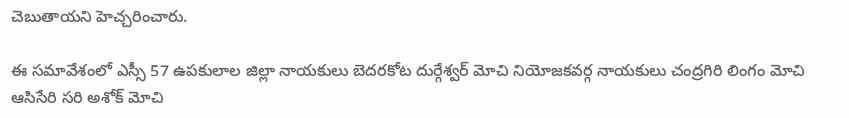చెబుతాయని హెచ్చరించారు.

ఈ సమావేశంలో ఎస్సీ 57 ఉపకులాల జిల్లా నాయకులు బెదరకోట దుర్గేశ్వర్ మోచి నియోజకవర్గ నాయకులు చంద్రగిరి లింగం మోచి ఆసిసేరి సరి అశోక్ మోచి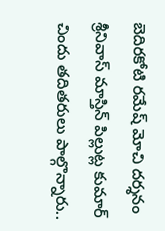బెదిరకోటి రమేష్ మోచి దర్శనం శ్రీనివాస్ మాస్తిన్ పిల్లుట్ల కుమార్ చిందు తదితరులు పాల్గొన్నారు..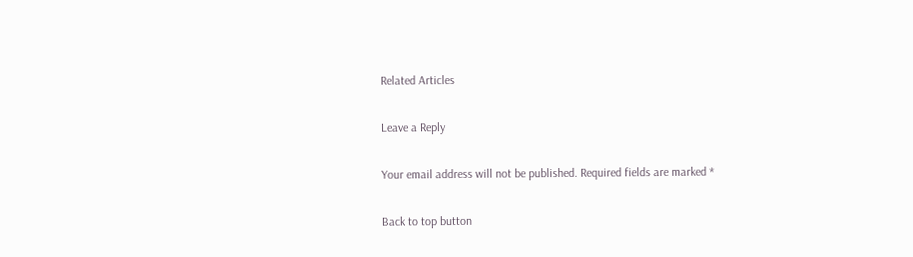Related Articles

Leave a Reply

Your email address will not be published. Required fields are marked *

Back to top button